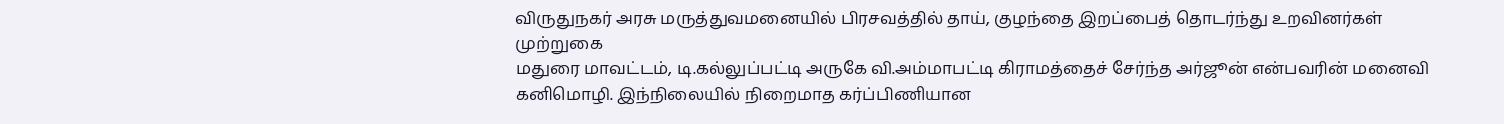விருதுநகர் அரசு மருத்துவமனையில் பிரசவத்தில் தாய், குழந்தை இறப்பைத் தொடர்ந்து உறவினர்கள் முற்றுகை
மதுரை மாவட்டம், டி.கல்லுப்பட்டி அருகே வி.அம்மாபட்டி கிராமத்தைச் சேர்ந்த அர்ஜூன் என்பவரின் மனைவி கனிமொழி. இந்நிலையில் நிறைமாத கர்ப்பிணியான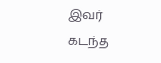இவர் கடந்த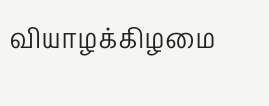வியாழக்கிழமை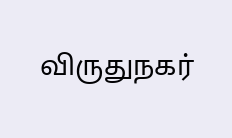விருதுநகர்